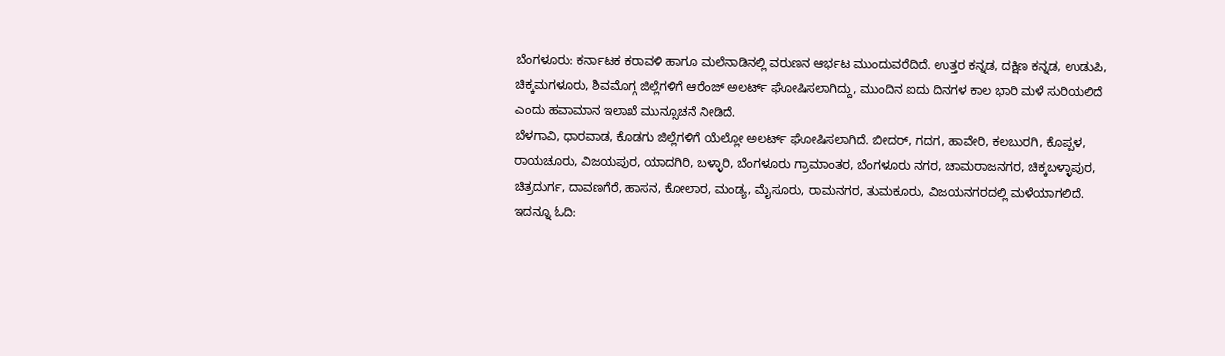ಬೆಂಗಳೂರು: ಕರ್ನಾಟಕ ಕರಾವಳಿ ಹಾಗೂ ಮಲೆನಾಡಿನಲ್ಲಿ ವರುಣನ ಆರ್ಭಟ ಮುಂದುವರೆದಿದೆ. ಉತ್ತರ ಕನ್ನಡ, ದಕ್ಷಿಣ ಕನ್ನಡ, ಉಡುಪಿ, ಚಿಕ್ಕಮಗಳೂರು, ಶಿವಮೊಗ್ಗ ಜಿಲ್ಲೆಗಳಿಗೆ ಆರೆಂಜ್ ಅಲರ್ಟ್ ಘೋಷಿಸಲಾಗಿದ್ದು, ಮುಂದಿನ ಐದು ದಿನಗಳ ಕಾಲ ಭಾರಿ ಮಳೆ ಸುರಿಯಲಿದೆ ಎಂದು ಹವಾಮಾನ ಇಲಾಖೆ ಮುನ್ಸೂಚನೆ ನೀಡಿದೆ.
ಬೆಳಗಾವಿ, ಧಾರವಾಡ, ಕೊಡಗು ಜಿಲ್ಲೆಗಳಿಗೆ ಯೆಲ್ಲೋ ಅಲರ್ಟ್ ಘೋಷಿಸಲಾಗಿದೆ. ಬೀದರ್, ಗದಗ, ಹಾವೇರಿ, ಕಲಬುರಗಿ, ಕೊಪ್ಪಳ, ರಾಯಚೂರು, ವಿಜಯಪುರ, ಯಾದಗಿರಿ, ಬಳ್ಳಾರಿ, ಬೆಂಗಳೂರು ಗ್ರಾಮಾಂತರ, ಬೆಂಗಳೂರು ನಗರ, ಚಾಮರಾಜನಗರ, ಚಿಕ್ಕಬಳ್ಳಾಪುರ, ಚಿತ್ರದುರ್ಗ, ದಾವಣಗೆರೆ, ಹಾಸನ, ಕೋಲಾರ, ಮಂಡ್ಯ, ಮೈಸೂರು, ರಾಮನಗರ, ತುಮಕೂರು, ವಿಜಯನಗರದಲ್ಲಿ ಮಳೆಯಾಗಲಿದೆ. ಇದನ್ನೂ ಓದಿ: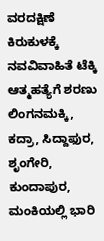ವರದಕ್ಷಿಣೆ ಕಿರುಕುಳಕ್ಕೆ ನವವಿವಾಹಿತೆ ಟೆಕ್ಕಿ ಆತ್ಮಹತ್ಯೆಗೆ ಶರಣು
ಲಿಂಗನಮಕ್ಕಿ, ಕದ್ರಾ, ಸಿದ್ದಾಫುರ, ಶೃಂಗೇರಿ, ಕುಂದಾಪುರ, ಮಂಕಿಯಲ್ಲಿ ಭಾರಿ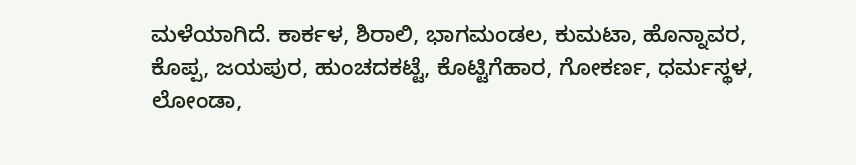ಮಳೆಯಾಗಿದೆ. ಕಾರ್ಕಳ, ಶಿರಾಲಿ, ಭಾಗಮಂಡಲ, ಕುಮಟಾ, ಹೊನ್ನಾವರ, ಕೊಪ್ಪ, ಜಯಪುರ, ಹುಂಚದಕಟ್ಟೆ, ಕೊಟ್ಟಿಗೆಹಾರ, ಗೋಕರ್ಣ, ಧರ್ಮಸ್ಥಳ, ಲೋಂಡಾ,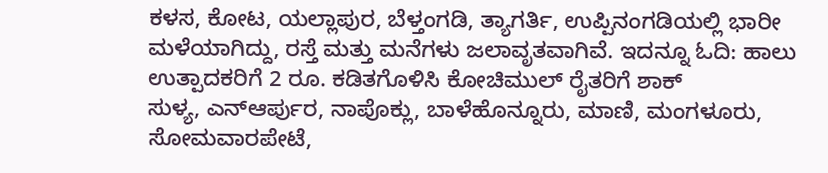ಕಳಸ, ಕೋಟ, ಯಲ್ಲಾಪುರ, ಬೆಳ್ತಂಗಡಿ, ತ್ಯಾಗರ್ತಿ, ಉಪ್ಪಿನಂಗಡಿಯಲ್ಲಿ ಭಾರೀ ಮಳೆಯಾಗಿದ್ದು, ರಸ್ತೆ ಮತ್ತು ಮನೆಗಳು ಜಲಾವೃತವಾಗಿವೆ. ಇದನ್ನೂ ಓದಿ: ಹಾಲು ಉತ್ಪಾದಕರಿಗೆ 2 ರೂ. ಕಡಿತಗೊಳಿಸಿ ಕೋಚಿಮುಲ್ ರೈತರಿಗೆ ಶಾಕ್
ಸುಳ್ಯ, ಎನ್ಆರ್ಪುರ, ನಾಪೊಕ್ಲು, ಬಾಳೆಹೊನ್ನೂರು, ಮಾಣಿ, ಮಂಗಳೂರು, ಸೋಮವಾರಪೇಟೆ,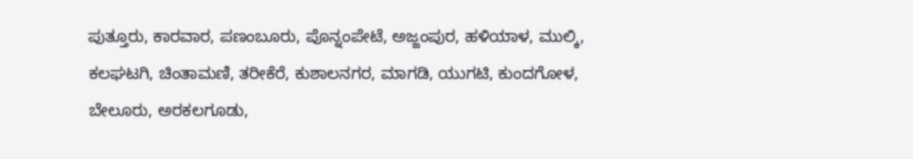ಪುತ್ತೂರು, ಕಾರವಾರ, ಪಣಂಬೂರು, ಪೊನ್ನಂಪೇಟೆ, ಅಜ್ಜಂಪುರ, ಹಳಿಯಾಳ, ಮುಲ್ಕಿ, ಕಲಘಟಗಿ, ಚಿಂತಾಮಣಿ, ತರೀಕೆರೆ, ಕುಶಾಲನಗರ, ಮಾಗಡಿ, ಯುಗಟಿ, ಕುಂದಗೋಳ, ಬೇಲೂರು, ಅರಕಲಗೂಡು,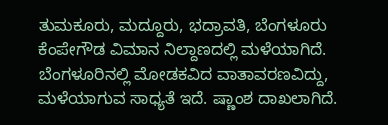ತುಮಕೂರು, ಮದ್ದೂರು, ಭದ್ರಾವತಿ, ಬೆಂಗಳೂರು ಕೆಂಪೇಗೌಡ ವಿಮಾನ ನಿಲ್ದಾಣದಲ್ಲಿ ಮಳೆಯಾಗಿದೆ.
ಬೆಂಗಳೂರಿನಲ್ಲಿ ಮೋಡಕವಿದ ವಾತಾವರಣವಿದ್ದು, ಮಳೆಯಾಗುವ ಸಾಧ್ಯತೆ ಇದೆ. ಷ್ಣಾಂಶ ದಾಖಲಾಗಿದೆ.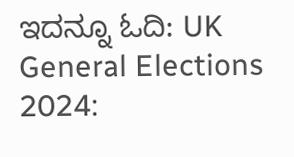ಇದನ್ನೂ ಓದಿ: UK General Elections 2024: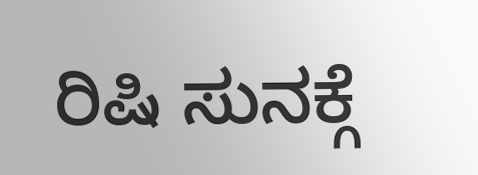ರಿಷಿ ಸುನಕ್ಗೆ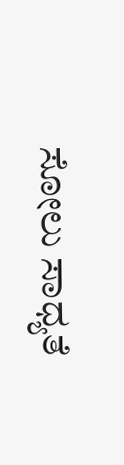ಸೋಲು ಸಾಧ್ಯತೆ